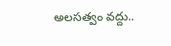అలసత్వం వద్దు..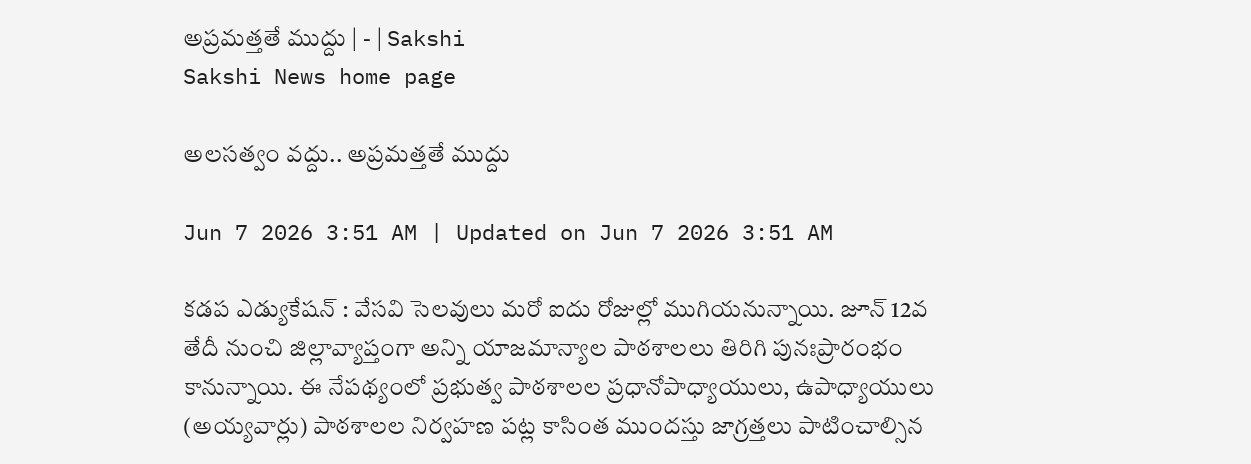అప్రమత్తతే ముద్దు | - | Sakshi
Sakshi News home page

అలసత్వం వద్దు.. అప్రమత్తతే ముద్దు

Jun 7 2026 3:51 AM | Updated on Jun 7 2026 3:51 AM

కడప ఎడ్యుకేషన్‌ : వేసవి సెలవులు మరో ఐదు రోజుల్లో ముగియనున్నాయి. జూన్‌ 12వ తేదీ నుంచి జిల్లావ్యాప్తంగా అన్ని యాజమాన్యాల పాఠశాలలు తిరిగి పునఃప్రారంభం కానున్నాయి. ఈ నేపథ్యంలో ప్రభుత్వ పాఠశాలల ప్రధానోపాధ్యాయులు, ఉపాధ్యాయులు (అయ్యవార్లు) పాఠశాలల నిర్వహణ పట్ల కాసింత ముందస్తు జాగ్రత్తలు పాటించాల్సిన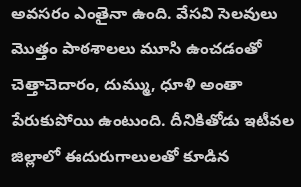అవసరం ఎంతైనా ఉంది. వేసవి సెలవులు మొత్తం పాఠశాలలు మూసి ఉంచడంతో చెత్తాచెదారం, దుమ్ము, ధూళి అంతా పేరుకుపోయి ఉంటుంది. దీనికితోడు ఇటీవల జిల్లాలో ఈదురుగాలులతో కూడిన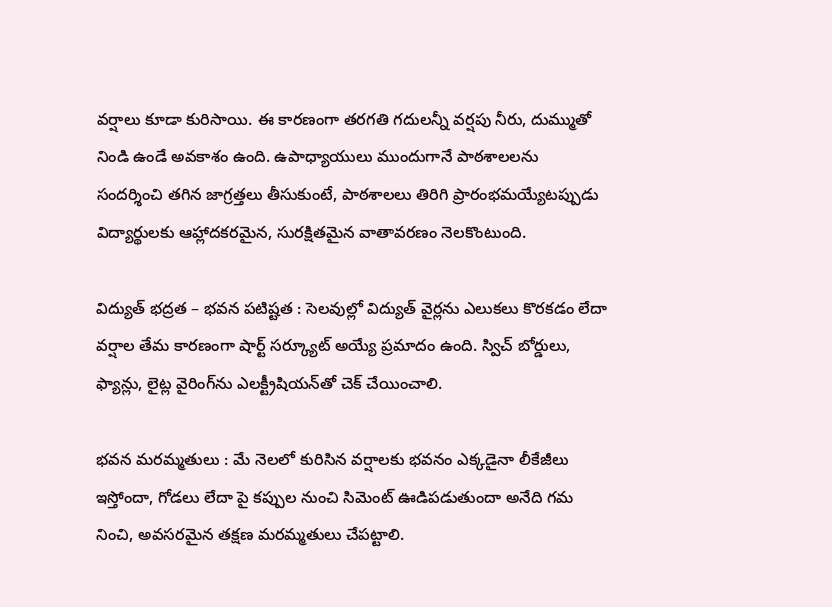వర్షాలు కూడా కురిసాయి. ఈ కారణంగా తరగతి గదులన్నీ వర్షపు నీరు, దుమ్ముతో నిండి ఉండే అవకాశం ఉంది. ఉపాధ్యాయులు ముందుగానే పాఠశాలలను సందర్శించి తగిన జాగ్రత్తలు తీసుకుంటే, పాఠశాలలు తిరిగి ప్రారంభమయ్యేటప్పుడు విద్యార్థులకు ఆహ్లాదకరమైన, సురక్షితమైన వాతావరణం నెలకొంటుంది.

విద్యుత్‌ భద్రత – భవన పటిష్టత : సెలవుల్లో విద్యుత్‌ వైర్లను ఎలుకలు కొరకడం లేదా వర్షాల తేమ కారణంగా షార్ట్‌ సర్క్యూట్‌ అయ్యే ప్రమాదం ఉంది. స్విచ్‌ బోర్డులు, ఫ్యాన్లు, లైట్ల వైరింగ్‌ను ఎలక్ట్రీషియన్‌తో చెక్‌ చేయించాలి.

భవన మరమ్మతులు : మే నెలలో కురిసిన వర్షాలకు భవనం ఎక్కడైనా లీకేజీలు ఇస్తోందా, గోడలు లేదా పై కప్పుల నుంచి సిమెంట్‌ ఊడిపడుతుందా అనేది గమ నించి, అవసరమైన తక్షణ మరమ్మతులు చేపట్టాలి.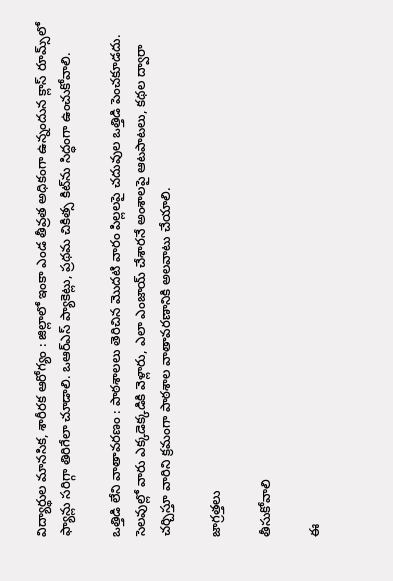విద్యార్థుల మానసిక, శారీరక ఆరోగ్యం : జిల్లాలో ఇంకా ఎండ తీవ్రత అధికంగా ఉన్నందున క్లాస్‌ రూమ్స్‌లో ఫ్యాన్లు సరిగ్గా తిరిగేలా చూడాలి. ఒఆర్‌ఎస్‌ ప్యాకెట్లు, ప్రథమ చికిత్స కిట్‌ను సిద్ధంగా ఉంచుకోవాలి.

ఒత్తిడి లేని వాతావరణం : పాఠశాలలు తెరిచిన మొదటి వారం పిల్లలపై చదువుల ఒత్తిడి పెంచకూడదు. సెలవుల్లో వారు ఎక్కడెక్కడికి వెళ్లారు, ఎలా ఎంజాయ్‌ చేశారనే అంశాలపై ఆటపాటలు, కథల ద్వారా చర్చిస్తూ వారిని క్రమంగా పాఠశాల వాతావరణానికి అలవాటు చేయాలి.

జాగ్రత్తలు

తీసుకోవాలి

ఈ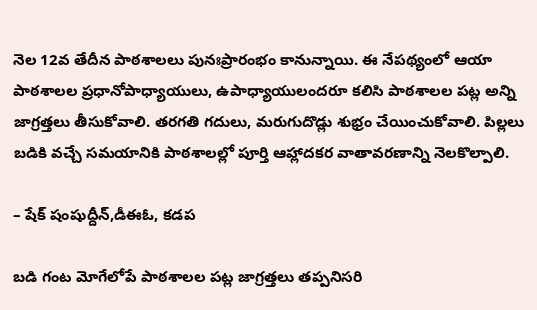నెల 12వ తేదీన పాఠశాలలు పునఃప్రారంభం కానున్నాయి. ఈ నేపథ్యంలో ఆయా పాఠశాలల ప్రధానోపాధ్యాయులు, ఉపాధ్యాయులందరూ కలిసి పాఠశాలల పట్ల అన్ని జాగ్రత్తలు తీసుకోవాలి. తరగతి గదులు, మరుగుదొడ్లు శుభ్రం చేయించుకోవాలి. పిల్లలు బడికి వచ్చే సమయానికి పాఠశాలల్లో పూర్తి ఆహ్లాదకర వాతావరణాన్ని నెలకొల్పాలి.

– షేక్‌ షంషుద్దీన్‌,డీఈఓ, కడప

బడి గంట మోగేలోపే పాఠశాలల పట్ల జాగ్రత్తలు తప్పనిసరి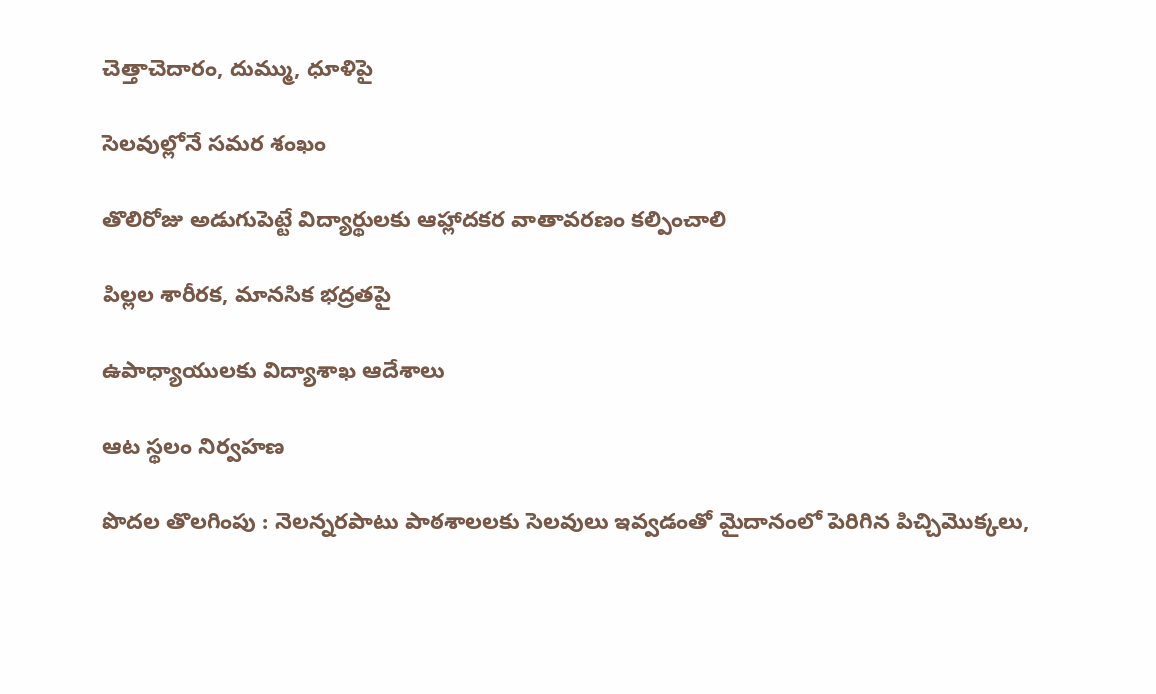చెత్తాచెదారం, దుమ్ము, ధూళిపై

సెలవుల్లోనే సమర శంఖం

తొలిరోజు అడుగుపెట్టే విద్యార్థులకు ఆహ్లాదకర వాతావరణం కల్పించాలి

పిల్లల శారీరక, మానసిక భద్రతపై

ఉపాధ్యాయులకు విద్యాశాఖ ఆదేశాలు

ఆట స్థలం నిర్వహణ

పొదల తొలగింపు : నెలన్నరపాటు పాఠశాలలకు సెలవులు ఇవ్వడంతో మైదానంలో పెరిగిన పిచ్చిమొక్కలు,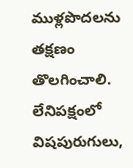ముళ్లపొదలను తక్షణం తొలగించాలి. లేనిపక్షంలో విషపురుగులు,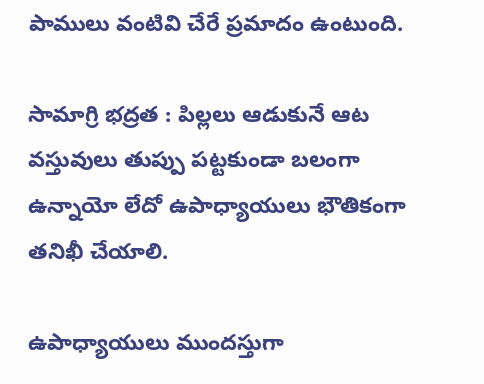పాములు వంటివి చేరే ప్రమాదం ఉంటుంది.

సామాగ్రి భద్రత : పిల్లలు ఆడుకునే ఆట వస్తువులు తుప్పు పట్టకుండా బలంగా ఉన్నాయో లేదో ఉపాధ్యాయులు భౌతికంగా తనిఖీ చేయాలి.

ఉపాధ్యాయులు ముందస్తుగా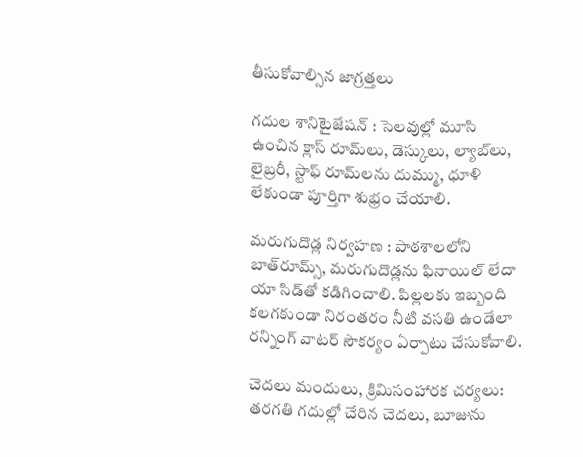తీసుకోవాల్సిన జాగ్రత్తలు

గదుల శానిటైజేషన్‌ : సెలవుల్లో మూసి ఉంచిన క్లాస్‌ రూమ్‌లు, డెస్కులు, ల్యాబ్‌లు, లైబ్రరీ, స్టాఫ్‌ రూమ్‌లను దుమ్ము, ధూళి లేకుండా పూర్తిగా శుభ్రం చేయాలి.

మరుగుదొడ్ల నిర్వహణ : పాఠశాలలోని బాత్‌రూమ్స్‌, మరుగుదొడ్లను ఫినాయిల్‌ లేదా యా సిడ్‌తో కడిగించాలి. పిల్లలకు ఇబ్బంది కలగకుండా నిరంతరం నీటి వసతి ఉండేలా రన్నింగ్‌ వాటర్‌ సౌకర్యం ఏర్పాటు చేసుకోవాలి.

చెదలు మందులు, క్రిమిసంహారక చర్యలు: తరగతి గదుల్లో చేరిన చెదలు, బూజును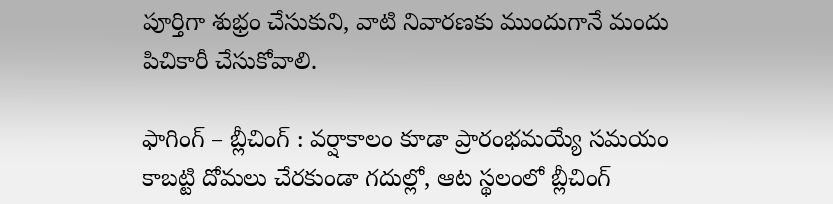పూర్తిగా శుభ్రం చేసుకుని, వాటి నివారణకు ముందుగానే మందు పిచికారీ చేసుకోవాలి.

ఫాగింగ్‌ – బ్లీచింగ్‌ : వర్షాకాలం కూడా ప్రారంభమయ్యే సమయం కాబట్టి దోమలు చేరకుండా గదుల్లో, ఆట స్థలంలో బ్లీచింగ్‌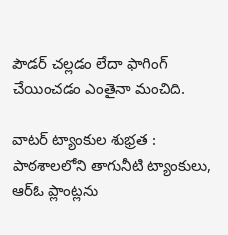పౌడర్‌ చల్లడం లేదా ఫాగింగ్‌ చేయించడం ఎంతైనా మంచిది.

వాటర్‌ ట్యాంకుల శుభ్రత : పాఠశాలలోని తాగునీటి ట్యాంకులు, ఆర్‌ఓ ప్లాంట్లను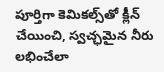పూర్తిగా కెమికల్స్‌తో క్లీన్‌ చేయించి, స్వచ్ఛమైన నీరు లభించేలా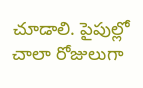చూడాలి. పైపుల్లో చాలా రోజులుగా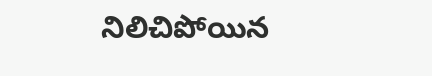నిలిచిపోయిన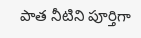పాత నీటిని పూర్తిగా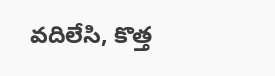వదిలేసి, కొత్త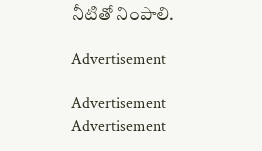నీటితో నింపాలి.

Advertisement

Advertisement
Advertisement